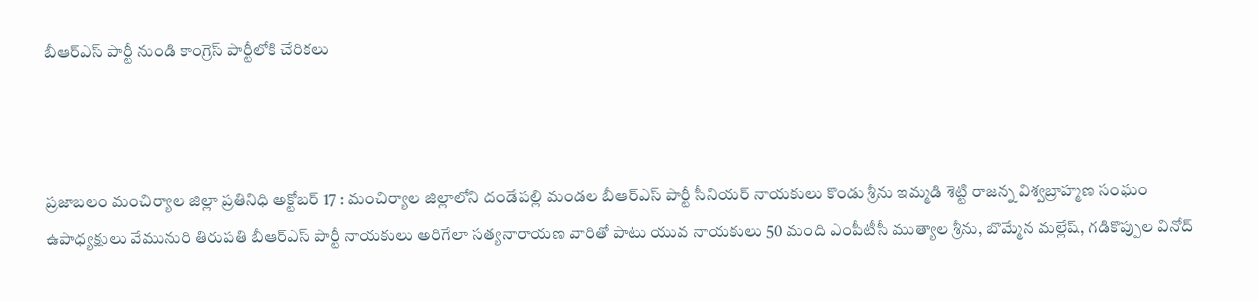బీఆర్ఎస్ పార్టీ నుండి కాంగ్రెస్ పార్టీలోకి చేరికలు



ప్రజాబలం మంచిర్యాల జిల్లా ప్రతినిధి అక్టోబర్ 17 : మంచిర్యాల జిల్లాలోని దండేపల్లి మండల బీఆర్ఎస్ పార్టీ సీనియర్ నాయకులు కొండు శ్రీను ఇమ్మడి శెట్టి రాజన్న విశ్వబ్రాహ్మణ సంఘం ఉపాధ్యక్షులు వేమునురి తిరుపతి బీఆర్ఎస్ పార్టీ నాయకులు అరిగేలా సత్యనారాయణ వారితో పాటు యువ నాయకులు 50 మంది ఎంపీటీసీ ముత్యాల శ్రీను, బొమ్మేన మల్లేష్, గడికొప్పుల వినోద్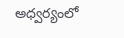అధ్వర్యంలో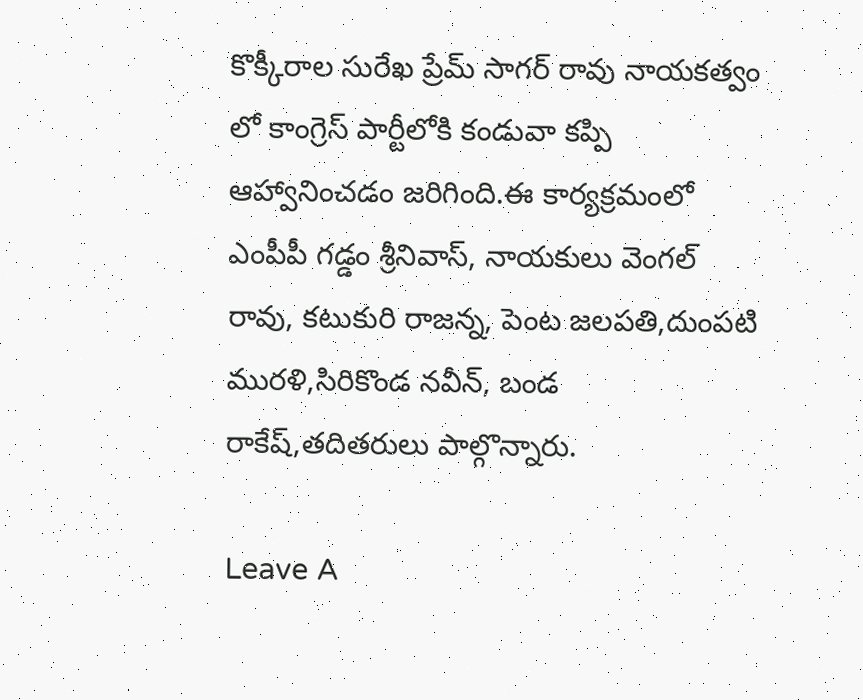కొక్కీరాల సురేఖ ప్రేమ్ సాగర్ రావు నాయకత్వం లో కాంగ్రెస్ పార్టీలోకి కండువా కప్పి ఆహ్వానించడం జరిగింది.ఈ కార్యక్రమంలో ఎంపీపీ గడ్డం శ్రీనివాస్, నాయకులు వెంగల్ రావు, కటుకురి రాజన్న, పెంట జలపతి,దుంపటి మురళి,సిరికొండ నవీన్, బండ రాకేష్,తదితరులు పాల్గొన్నారు.

Leave A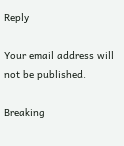Reply

Your email address will not be published.

Breaking